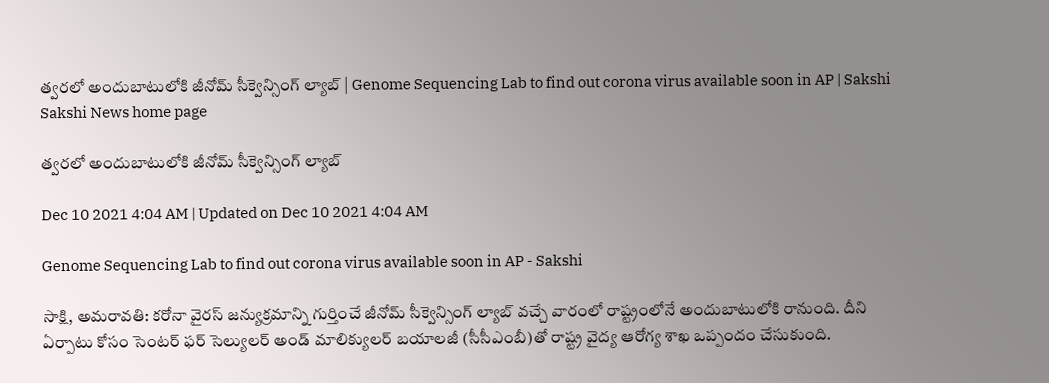త్వరలో అందుబాటులోకి జీనోమ్‌ సీక్వెన్సింగ్‌ ల్యాబ్‌ | Genome Sequencing Lab to find out corona virus available soon in AP | Sakshi
Sakshi News home page

త్వరలో అందుబాటులోకి జీనోమ్‌ సీక్వెన్సింగ్‌ ల్యాబ్‌

Dec 10 2021 4:04 AM | Updated on Dec 10 2021 4:04 AM

Genome Sequencing Lab to find out corona virus available soon in AP - Sakshi

సాక్షి, అమరావతి: కరోనా వైరస్‌ జన్యుక్రమాన్ని గుర్తించే జీనోమ్‌ సీక్వెన్సింగ్‌ ల్యాబ్‌ వచ్చే వారంలో రాష్ట్రంలోనే అందుబాటులోకి రానుంది. దీని ఏర్పాటు కోసం సెంటర్‌ ఫర్‌ సెల్యులర్‌ అండ్‌ మాలిక్యులర్‌ బయాలజీ (సీసీఎంబీ)తో రాష్ట్ర వైద్య ఆరోగ్య శాఖ ఒప్పందం చేసుకుంది.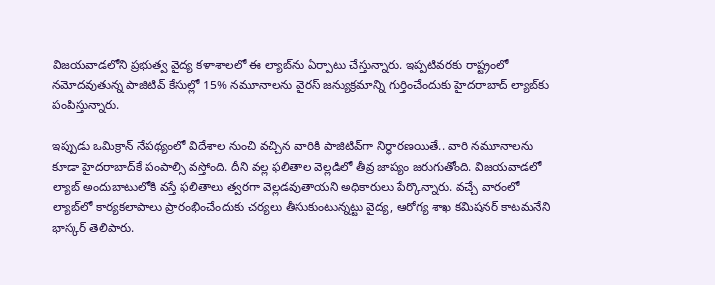విజయవాడలోని ప్రభుత్వ వైద్య కళాశాలలో ఈ ల్యాబ్‌ను ఏర్పాటు చేస్తున్నారు. ఇప్పటివరకు రాష్ట్రంలో నమోదవుతున్న పాజిటివ్‌ కేసుల్లో 15% నమూనాలను వైరస్‌ జన్యుక్రమాన్ని గుర్తించేందుకు హైదరాబాద్‌ ల్యాబ్‌కు పంపిస్తున్నారు.

ఇప్పుడు ఒమిక్రాన్‌ నేపథ్యంలో విదేశాల నుంచి వచ్చిన వారికి పాజిటివ్‌గా నిర్ధారణయితే.. వారి నమూనాలను కూడా హైదరాబాద్‌కే పంపాల్సి వస్తోంది. దీని వల్ల ఫలితాల వెల్లడిలో తీవ్ర జాప్యం జరుగుతోంది. విజయవాడలో ల్యాబ్‌ అందుబాటులోకి వస్తే ఫలితాలు త్వరగా వెల్లడవుతాయని అధికారులు పేర్కొన్నారు. వచ్చే వారంలో ల్యాబ్‌లో కార్యకలాపాలు ప్రారంభించేందుకు చర్యలు తీసుకుంటున్నట్టు వైద్య, ఆరోగ్య శాఖ కమిషనర్‌ కాటమనేని భాస్కర్‌ తెలిపారు.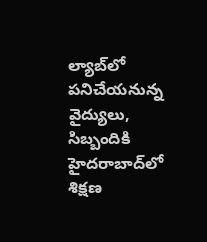ల్యాబ్‌లో పనిచేయనున్న వైద్యులు, సిబ్బందికి హైదరాబాద్‌లో శిక్షణ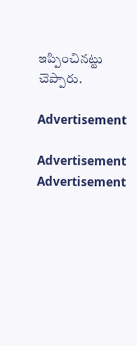ఇప్పించినట్టు చెప్పారు.

Advertisement

Advertisement
Advertisement